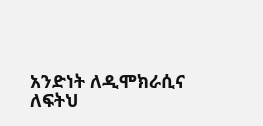አንድነት ለዲሞክራሲና ለፍትህ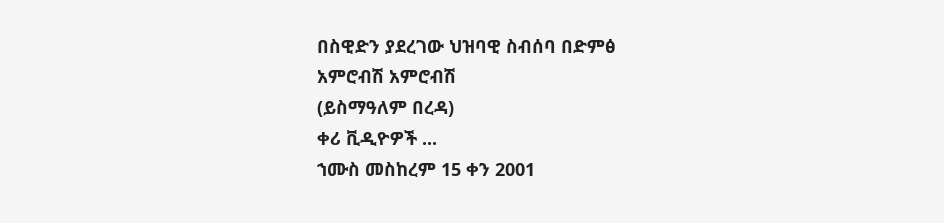በስዊድን ያደረገው ህዝባዊ ስብሰባ በድምፅ
አምሮብሽ አምሮብሽ
(ይስማዓለም በረዳ)
ቀሪ ቪዲዮዎች ...
ኀሙስ መስከረም 15 ቀን 2001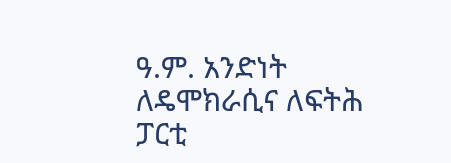ዓ.ም. አንድነት ለዴሞክራሲና ለፍትሕ ፓርቲ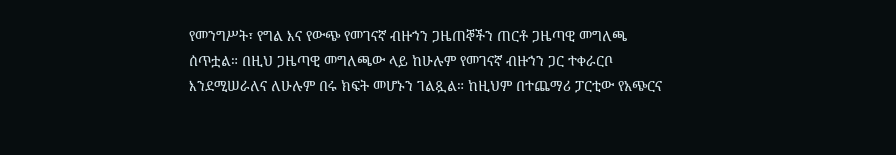የመንግሥት፣ የግል እና የውጭ የመገናኛ ብዙኀን ጋዜጠኞችን ጠርቶ ጋዜጣዊ መግለጫ ሰጥቷል። በዚህ ጋዜጣዊ መግለጫው ላይ ከሁሉም የመገናኛ ብዙኀን ጋር ተቀራርቦ እንደሚሠራለና ለሁሉም በሩ ክፍት መሆኑን ገልጿል። ከዚህም በተጨማሪ ፓርቲው የአጭርና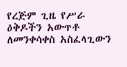የረጅም ጊዜ የሥራ ዕቅዶችን አውጥቶ ለመንቀሳቀስ አስፈላጊውን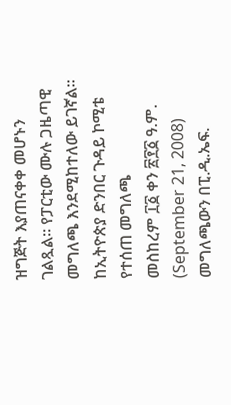ዝግጅት እያጠናቀቀ መሆኑን ገልጿል። የፓርቲው ሙሉ ጋዜጣዊ መግለጫ እንደሚከተለው ይገኛል።
ከኢትዮጵያ ድንበር ጉዳይ ኮሚቴ የተሰጠ መግለጫ
መስከረም ፲፩ ቀን ፳፻፩ ዓ.ም. (September 21, 2008)
መግለጫውን በፒ.ዲ.ኤፍ.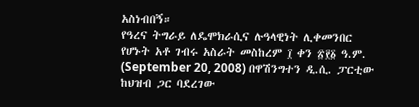አስነብበኝ።
የዓረና ትግራይ ለዴሞክራሲና ሉዓላዊነት ሊቀመንበር የሆኑት አቶ ገብሩ አስራት መስከረም ፲ ቀን ፳፻፩ ዓ.ም. (September 20, 2008) በዋሽንግተን ዲ.ሲ. ፓርቲው ከህዝብ ጋር ባደረገው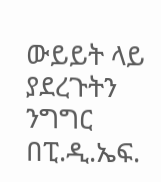ውይይት ላይ ያደረጉትን ንግግር በፒ.ዲ.ኤፍ.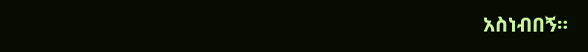አስነብበኝ።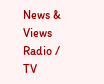News & Views
Radio / TV